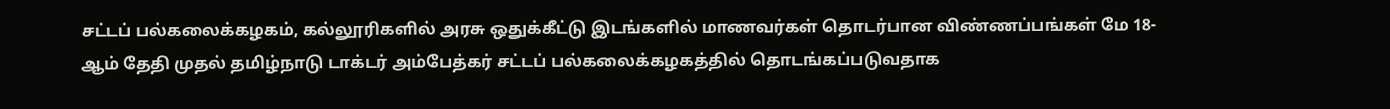சட்டப் பல்கலைக்கழகம், கல்லூரிகளில் அரசு ஒதுக்கீட்டு இடங்களில் மாணவர்கள் தொடர்பான விண்ணப்பங்கள் மே 18-ஆம் தேதி முதல் தமிழ்நாடு டாக்டர் அம்பேத்கர் சட்டப் பல்கலைக்கழகத்தில் தொடங்கப்படுவதாக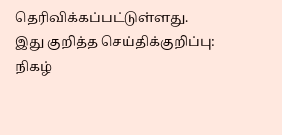தெரிவிக்கப்பட்டுள்ளது.
இது குறித்த செய்திக்குறிப்பு: நிகழ்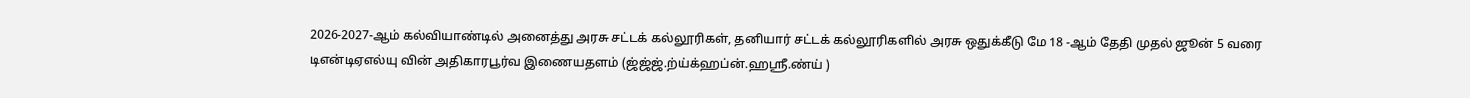2026-2027-ஆம் கல்வியாண்டில் அனைத்து அரசு சட்டக் கல்லூரிகள், தனியார் சட்டக் கல்லூரிகளில் அரசு ஒதுக்கீடு மே 18 -ஆம் தேதி முதல் ஜூன் 5 வரை டிஎன்டிஏஎல்யு வின் அதிகாரபூர்வ இணையதளம் (ஜ்ஜ்ஜ்.ற்ய்க்ஹப்ன்.ஹஸ்ரீ.ண்ய் )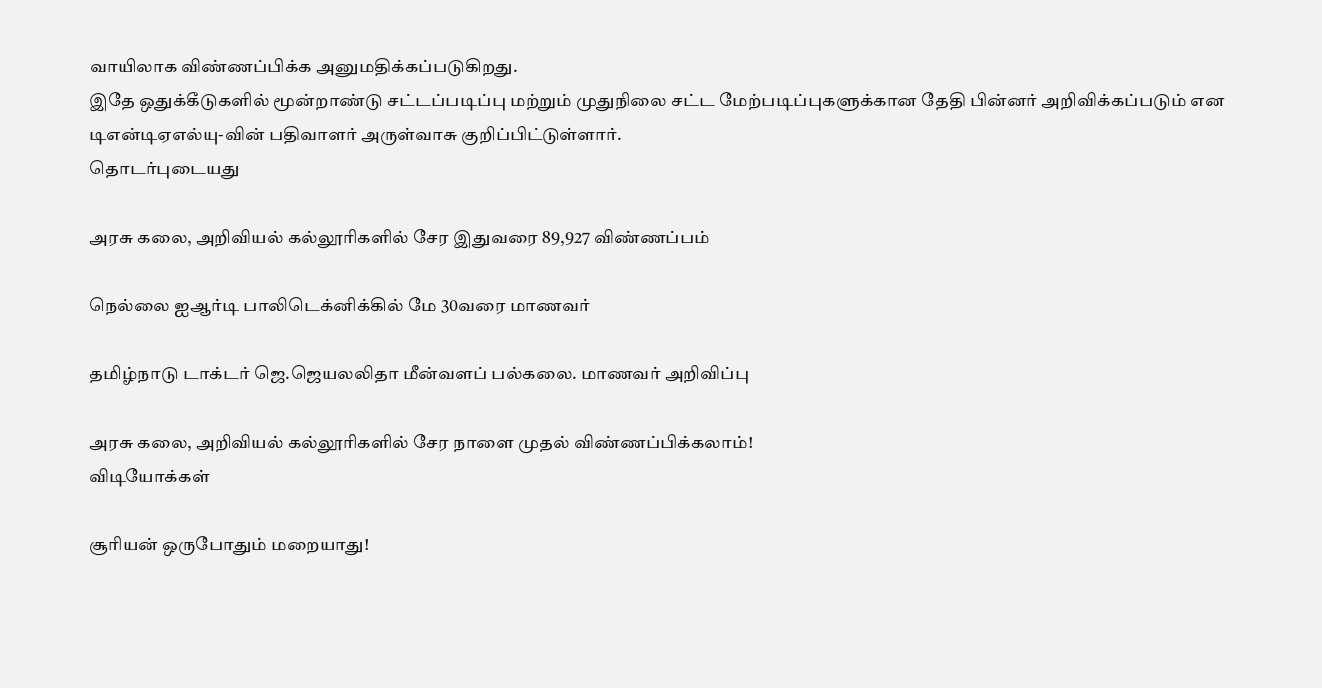வாயிலாக விண்ணப்பிக்க அனுமதிக்கப்படுகிறது.
இதே ஒதுக்கீடுகளில் மூன்றாண்டு சட்டப்படிப்பு மற்றும் முதுநிலை சட்ட மேற்படிப்புகளுக்கான தேதி பின்னர் அறிவிக்கப்படும் என டிஎன்டிஏஎல்யு-வின் பதிவாளர் அருள்வாசு குறிப்பிட்டுள்ளார்.
தொடர்புடையது

அரசு கலை, அறிவியல் கல்லூரிகளில் சேர இதுவரை 89,927 விண்ணப்பம்

நெல்லை ஐஆர்டி பாலிடெக்னிக்கில் மே 30வரை மாணவர்

தமிழ்நாடு டாக்டர் ஜெ.ஜெயலலிதா மீன்வளப் பல்கலை. மாணவர் அறிவிப்பு

அரசு கலை, அறிவியல் கல்லூரிகளில் சேர நாளை முதல் விண்ணப்பிக்கலாம்!
விடியோக்கள்

சூரியன் ஒருபோதும் மறையாது!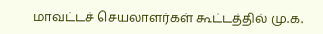மாவட்டச் செயலாளர்கள் கூட்டத்தில் மு.க.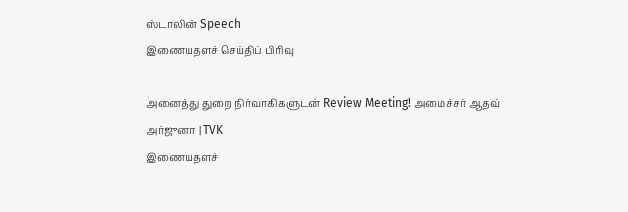ஸ்டாலின் Speech
இணையதளச் செய்திப் பிரிவு

அனைத்து துறை நிர்வாகிகளுடன் Review Meeting! அமைச்சர் ஆதவ் அர்ஜுனா | TVK
இணையதளச்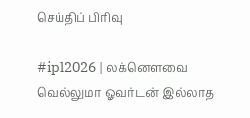செய்திப் பிரிவு

#ipl2026 | லக்னௌவை வெல்லுமா ஓவர்டன் இல்லாத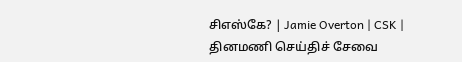சிஎஸ்கே? | Jamie Overton | CSK |
தினமணி செய்திச் சேவை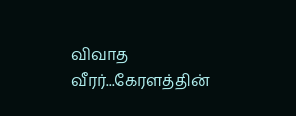விவாத வீரர்...கேரளத்தின்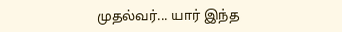முதல்வர்... யார் இந்த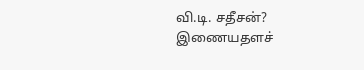வி.டி. சதீசன்?
இணையதளச்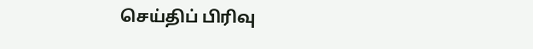செய்திப் பிரிவு